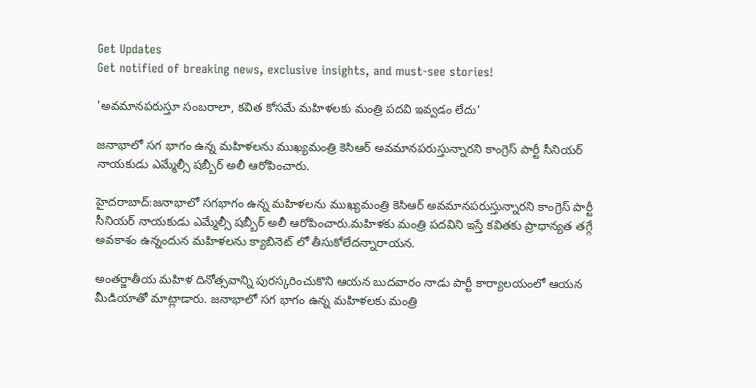Get Updates
Get notified of breaking news, exclusive insights, and must-see stories!

'అవమానపరుస్తూ సంబరాలా, కవిత కోసమే మహిళలకు మంత్రి పదవి ఇవ్వడం లేదు'

జనాభాలో సగ భాగం ఉన్న మహిళలను ముఖ్యమంత్రి కెసిఆర్ అవమానపరుస్తున్నారని కాంగ్రెస్ పార్టీ సీనియర్ నాయకుడు ఎమ్మేల్సీ షబ్బీర్ అలీ ఆరోపించారు.

హైదరాబాద్:జనాభాలో సగభాగం ఉన్న మహిళలను ముఖ్యమంత్రి కెసిఆర్ అవమానపరుస్తున్నారని కాంగ్రెస్ పార్టీ సీనియర్ నాయకుడు ఎమ్మేల్సీ షబ్బీర్ అలీ ఆరోపించారు.మహిళకు మంత్రి పదవిని ఇస్తే కవితకు ప్రాధాన్యత తగ్గే అవకాశం ఉన్నందున మహిళలను క్యాబినెట్ లో తీసుకోలేదన్నారాయన.

అంతర్జాతీయ మహిళ దినోత్సవాన్ని పురస్కరించుకొని ఆయన బుదవారం నాడు పార్టీ కార్యాలయంలో ఆయన మీడియాతో మాట్లాడారు. జనాభాలో సగ భాగం ఉన్న మహిళలకు మంత్రి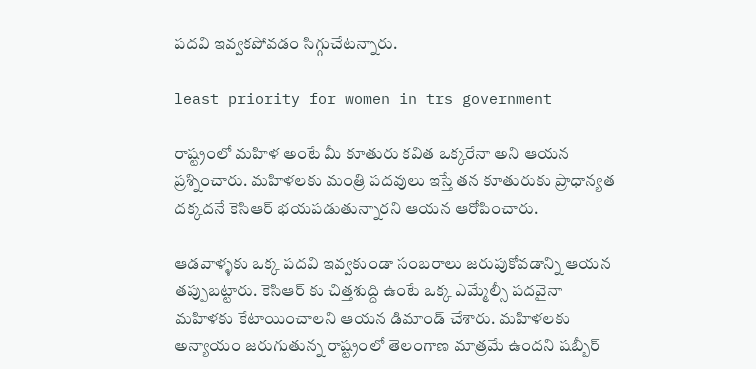పదవి ఇవ్వకపోవడం సిగ్గుచేటన్నారు.

least priority for women in trs government

రాష్ట్రంలో మహిళ అంటే మీ కూతురు కవిత ఒక్కరేనా అని ఆయన ప్రశ్నించారు. మహిళలకు మంత్రి పదవులు ఇస్తే తన కూతురుకు ప్రాధాన్యత దక్కదనే కెసిఆర్ భయపడుతున్నారని ఆయన ఆరోపించారు.

ఆడవాళ్ళకు ఒక్క పదవి ఇవ్వకుండా సంబరాలు జరుపుకోవడాన్ని ఆయన తప్పుబట్టారు. కెసిఆర్ కు చిత్తశుద్ది ఉంటే ఒక్క ఎమ్మేల్సీ పదవైనా మహిళకు కేటాయించాలని ఆయన డిమాండ్ చేశారు. మహిళలకు అన్యాయం జరుగుతున్న రాష్ట్రంలో తెలంగాణ మాత్రమే ఉందని షబ్బీర్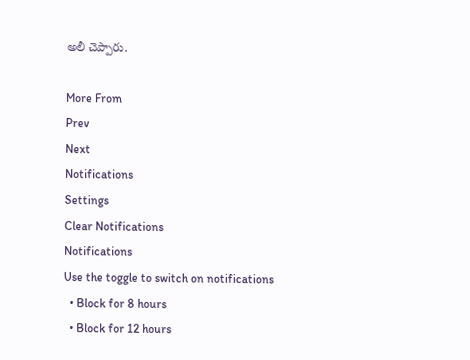అలీ చెప్పారు.

More From
Prev
Next
Notifications
Settings
Clear Notifications
Notifications
Use the toggle to switch on notifications
  • Block for 8 hours
  • Block for 12 hours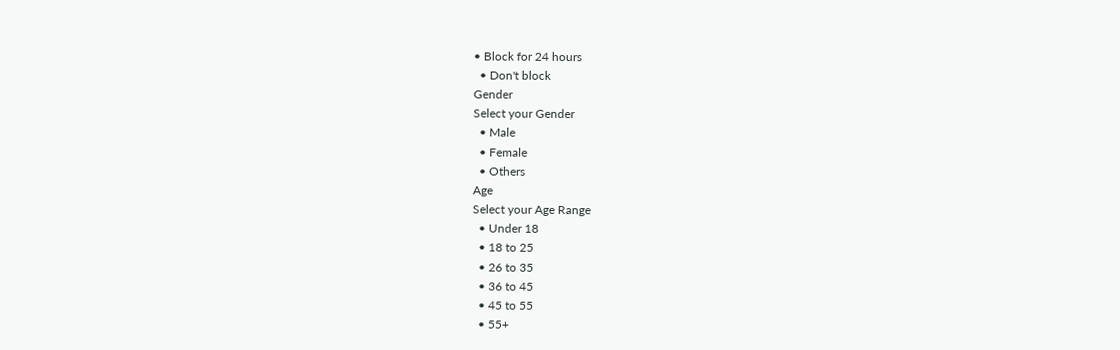• Block for 24 hours
  • Don't block
Gender
Select your Gender
  • Male
  • Female
  • Others
Age
Select your Age Range
  • Under 18
  • 18 to 25
  • 26 to 35
  • 36 to 45
  • 45 to 55
  • 55+